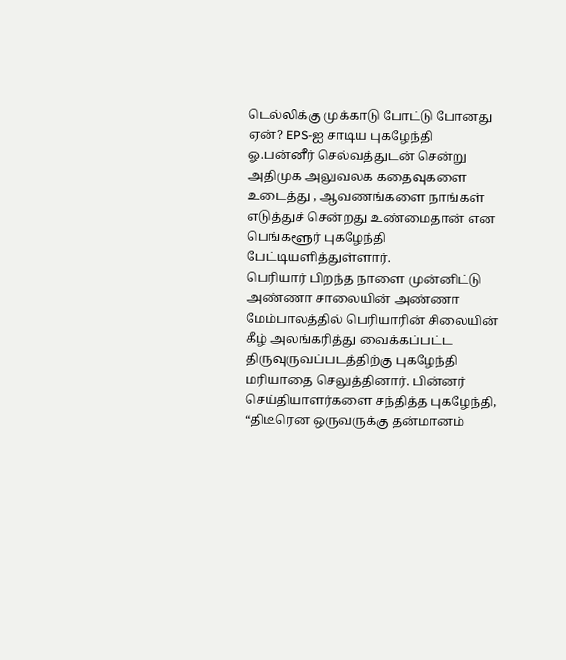டெல்லிக்கு முக்காடு போட்டு போனது ஏன்? EPS-ஐ சாடிய புகழேந்தி
ஓ.பன்னீர் செல்வத்துடன் சென்று அதிமுக அலுவலக கதைவுகளை உடைத்து , ஆவணங்களை நாங்கள் எடுத்துச் சென்றது உண்மைதான் என பெங்களூர் புகழேந்தி பேட்டியளித்துள்ளார்.
பெரியார் பிறந்த நாளை முன்னிட்டு அண்ணா சாலையின் அண்ணா மேம்பாலத்தில் பெரியாரின் சிலையின் கீழ் அலங்கரித்து வைக்கப்பட்ட திருவுருவப்படத்திற்கு புகழேந்தி மரியாதை செலுத்தினார். பின்னர் செய்தியாளர்களை சந்தித்த புகழேந்தி, “திடீரென ஒருவருக்கு தன்மானம்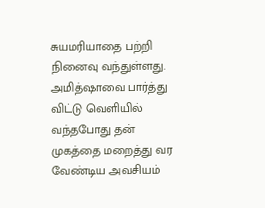சுயமரியாதை பற்றி நினைவு வந்துள்ளது. அமித்ஷாவை பார்த்து விட்டு வெளியில் வந்தபோது தன் முகத்தை மறைத்து வர வேண்டிய அவசியம்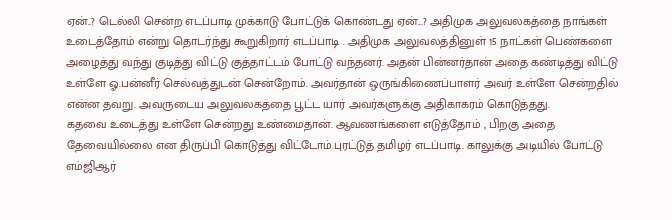ஏன்..? டெல்லி சென்ற எடப்பாடி முக்காடு போட்டுக் கொண்டது ஏன்...? அதிமுக அலுவலகத்தை நாங்கள் உடைத்தோம் என்று தொடர்ந்து கூறுகிறார் எடப்பாடி . அதிமுக அலுவலத்தினுள் 15 நாட்கள் பெண்களை அழைத்து வந்து குடித்து விட்டு குத்தாட்டம் போட்டு வந்தனர். அதன் பின்னர்தான் அதை கண்டித்து விட்டு உள்ளே ஓ.பன்னீர் செல்வத்துடன் சென்றோம். அவர்தான் ஒருங்கிணைப்பாளர் அவர் உள்ளே சென்றதில் என்ன தவறு. அவருடைய அலுவலகத்தை பூட்ட யார் அவர்களுக்கு அதிகாகரம் கொடுத்தது.
கதவை உடைத்து உள்ளே சென்றது உண்மைதான். ஆவணங்களை எடுத்தோம் , பிறகு அதை தேவையில்லை என திருப்பி கொடுத்து விட்டோம்.புரட்டுத் தமிழர் எடப்பாடி. காலுக்கு அடியில் போட்டு எம்ஜிஆர்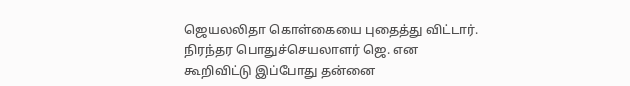ஜெயலலிதா கொள்கையை புதைத்து விட்டார். நிரந்தர பொதுச்செயலாளர் ஜெ. என கூறிவிட்டு இப்போது தன்னை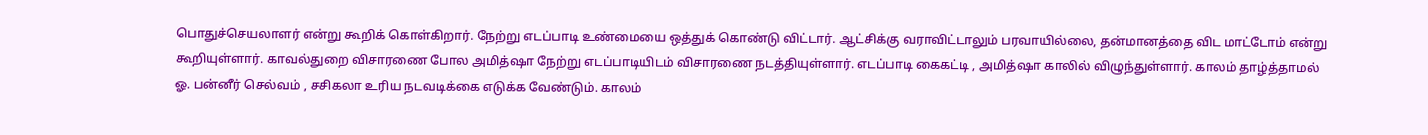பொதுச்செயலாளர் என்று கூறிக் கொள்கிறார். நேற்று எடப்பாடி உண்மையை ஒத்துக் கொண்டு விட்டார். ஆட்சிக்கு வராவிட்டாலும் பரவாயில்லை, தன்மானத்தை விட மாட்டோம் என்று கூறியுள்ளார். காவல்துறை விசாரணை போல அமித்ஷா நேற்று எடப்பாடியிடம் விசாரணை நடத்தியுள்ளார். எடப்பாடி கைகட்டி , அமித்ஷா காலில் விழுந்துள்ளார். காலம் தாழ்த்தாமல் ஓ. பன்னீர் செல்வம் , சசிகலா உரிய நடவடிக்கை எடுக்க வேண்டும். காலம்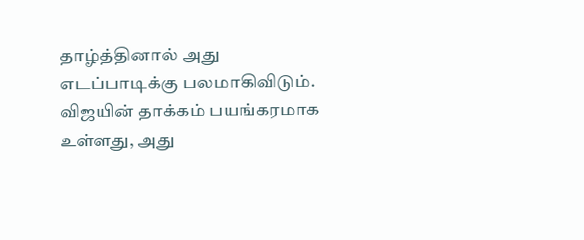தாழ்த்தினால் அது எடப்பாடிக்கு பலமாகிவிடும்.
விஜயின் தாக்கம் பயங்கரமாக உள்ளது, அது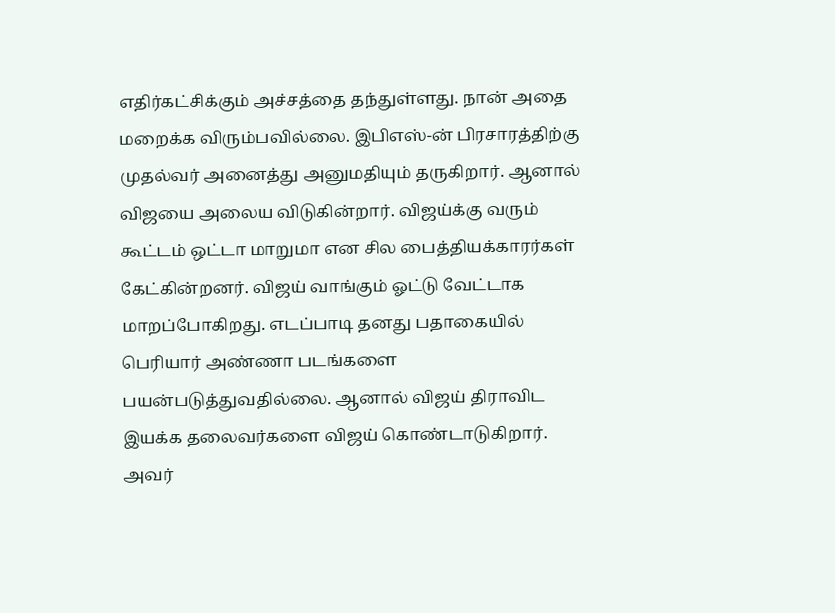எதிர்கட்சிக்கும் அச்சத்தை தந்துள்ளது. நான் அதை மறைக்க விரும்பவில்லை. இபிஎஸ்-ன் பிரசாரத்திற்கு முதல்வர் அனைத்து அனுமதியும் தருகிறார். ஆனால் விஜயை அலைய விடுகின்றார். விஜய்க்கு வரும் கூட்டம் ஒட்டா மாறுமா என சில பைத்தியக்காரர்கள் கேட்கின்றனர். விஜய் வாங்கும் ஓட்டு வேட்டாக மாறப்போகிறது. எடப்பாடி தனது பதாகையில் பெரியார் அண்ணா படங்களை பயன்படுத்துவதில்லை. ஆனால் விஜய் திராவிட இயக்க தலைவர்களை விஜய் கொண்டாடுகிறார். அவர்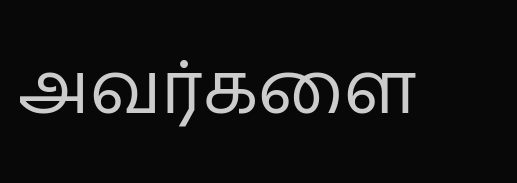அவர்களை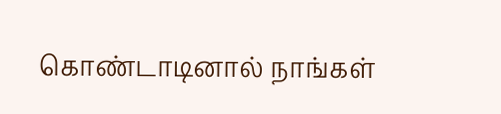கொண்டாடினால் நாங்கள்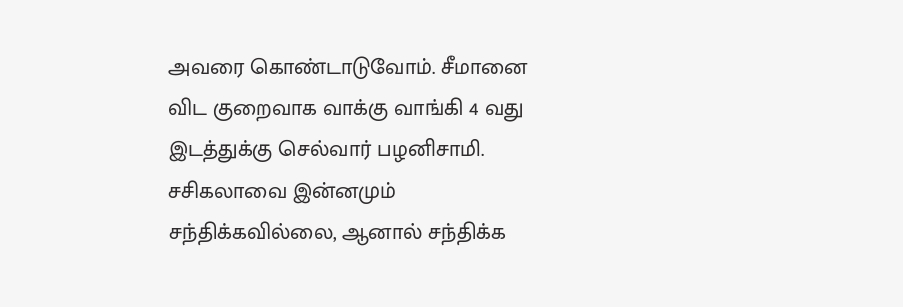அவரை கொண்டாடுவோம். சீமானை விட குறைவாக வாக்கு வாங்கி 4 வது இடத்துக்கு செல்வார் பழனிசாமி. சசிகலாவை இன்னமும் சந்திக்கவில்லை, ஆனால் சந்திக்க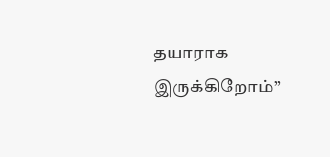தயாராக இருக்கிறோம்”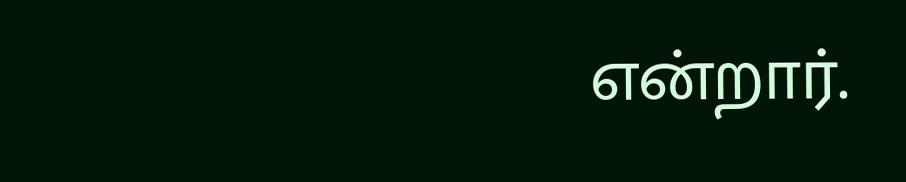என்றார்.